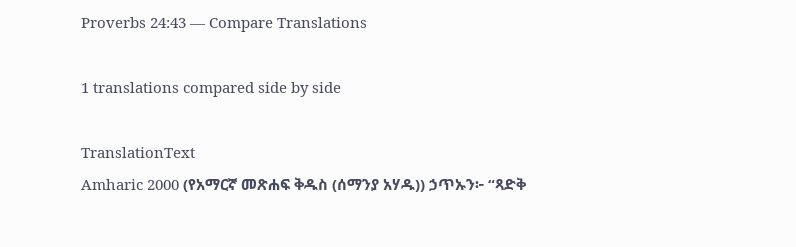Proverbs 24:43 — Compare Translations

1 translations compared side by side

TranslationText
Amharic 2000 (የአማርኛ መጽሐፍ ቅዱስ (ሰማንያ አሃዱ)) ኃጥኡን፦ “ጻድቅ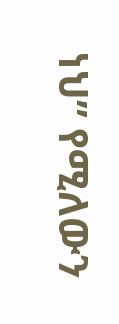ነህ” የሚለውን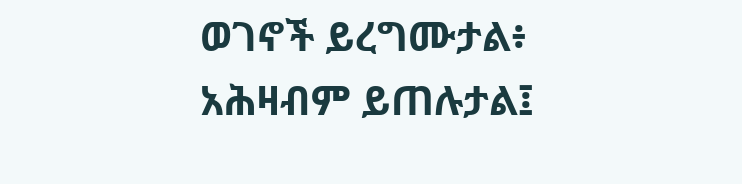ወገኖች ይረግሙታል፥ አሕዛብም ይጠሉታል፤